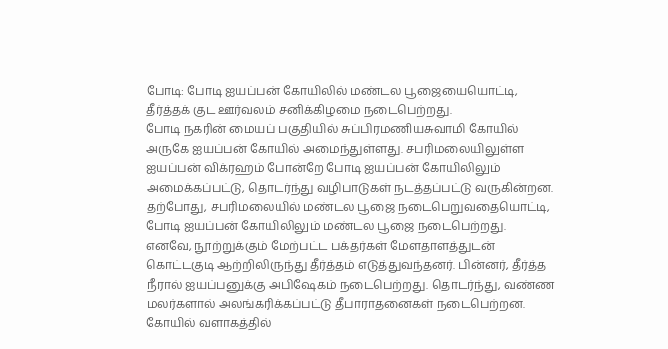போடி: போடி ஐயப்பன் கோயிலில் மண்டல பூஜையையொட்டி, தீர்த்தக் குட ஊர்வலம் சனிக்கிழமை நடைபெற்றது.
போடி நகரின் மையப் பகுதியில் சுப்பிரமணியசுவாமி கோயில் அருகே ஐயப்பன் கோயில் அமைந்துள்ளது. சபரிமலையிலுள்ள ஐயப்பன் விக்ரஹம் போன்றே போடி ஐயப்பன் கோயிலிலும் அமைக்கப்பட்டு, தொடர்ந்து வழிபாடுகள் நடத்தப்பட்டு வருகின்றன. தற்போது, சபரிமலையில் மண்டல பூஜை நடைபெறுவதையொட்டி, போடி ஐயப்பன் கோயிலிலும் மண்டல பூஜை நடைபெற்றது.
எனவே, நூற்றுக்கும் மேற்பட்ட பக்தர்கள் மேளதாளத்துடன் கொட்டகுடி ஆற்றிலிருந்து தீர்த்தம் எடுத்துவந்தனர். பின்னர், தீர்த்த நீரால் ஐயப்பனுக்கு அபிஷேகம் நடைபெற்றது. தொடர்ந்து, வண்ண மலர்களால் அலங்கரிக்கப்பட்டு தீபாராதனைகள் நடைபெற்றன. கோயில் வளாகத்தில்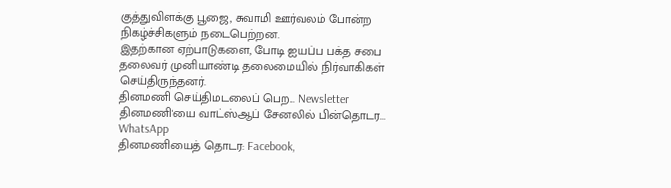குத்துவிளக்கு பூஜை, சுவாமி ஊர்வலம் போன்ற நிகழ்ச்சிகளும் நடைபெற்றன.
இதற்கான ஏற்பாடுகளை, போடி ஐயப்ப பக்த சபை தலைவர் முனியாண்டி தலைமையில் நிர்வாகிகள் செய்திருந்தனர்.
தினமணி செய்திமடலைப் பெற... Newsletter
தினமணி'யை வாட்ஸ்ஆப் சேனலில் பின்தொடர... WhatsApp
தினமணியைத் தொடர: Facebook,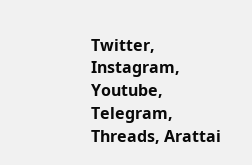Twitter, Instagram, Youtube, Telegram, Threads, Arattai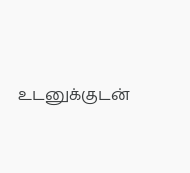உடனுக்குடன்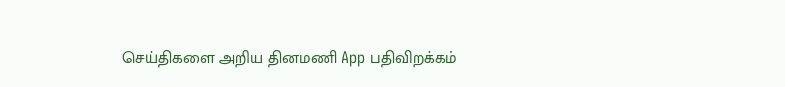செய்திகளை அறிய தினமணி App பதிவிறக்கம்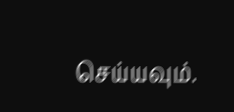செய்யவும்.